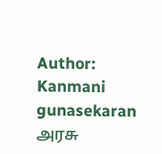Author: Kanmani gunasekaran
அரசு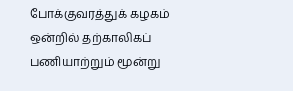போக்குவரத்துக் கழகம் ஒன்றில் தற்காலிகப் பணியாற்றும் மூன்று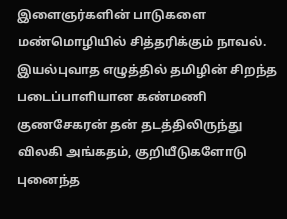இளைஞர்களின் பாடுகளை மண்மொழியில் சித்தரிக்கும் நாவல்.
இயல்புவாத எழுத்தில் தமிழின் சிறந்த படைப்பாளியான கண்மணி குணசேகரன் தன் தடத்திலிருந்து விலகி அங்கதம், குறியீடுகளோடு புனைந்த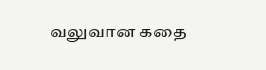வலுவான கதை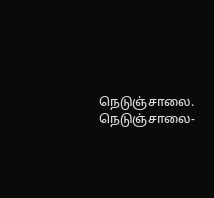நெடுஞ்சாலை.
நெடுஞ்சாலை-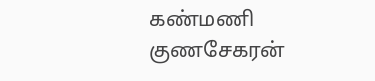கண்மணி குணசேகரன்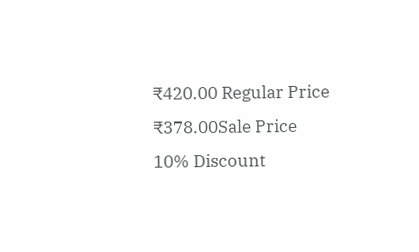₹420.00 Regular Price
₹378.00Sale Price
10% Discount